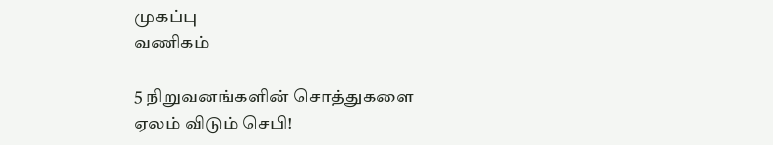முகப்பு
வணிகம்

5 நிறுவனங்களின் சொத்துகளை ஏலம் விடும் செபி!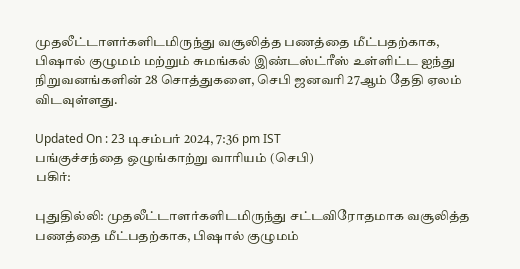முதலீட்டாளர்களிடமிருந்து வசூலித்த பணத்தை மீட்பதற்காக, பிஷால் குழுமம் மற்றும் சுமங்கல் இண்டஸ்ட்ரீஸ் உள்ளிட்ட ஐந்து நிறுவனங்களின் 28 சொத்துகளை, செபி ஜனவரி 27ஆம் தேதி ஏலம் விடவுள்ளது.

Updated On : 23 டிசம்பர் 2024, 7:36 pm IST
பங்குச்சந்தை ஒழுங்காற்று வாரியம் (செபி)
பகிர்:

புதுதில்லி: முதலீட்டாளர்களிடமிருந்து சட்டவிரோதமாக வசூலித்த பணத்தை மீட்பதற்காக, பிஷால் குழுமம்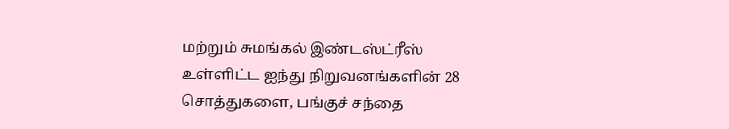மற்றும் சுமங்கல் இண்டஸ்ட்ரீஸ் உள்ளிட்ட ஐந்து நிறுவனங்களின் 28 சொத்துகளை, பங்குச் சந்தை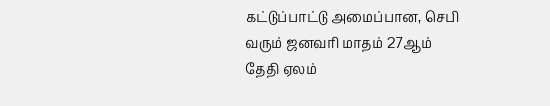கட்டுப்பாட்டு அமைப்பான, செபி வரும் ஜனவரி மாதம் 27ஆம் தேதி ஏலம்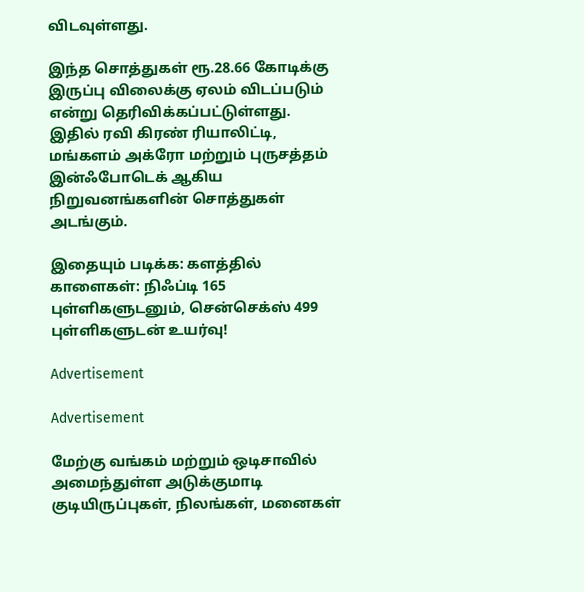விடவுள்ளது.

இந்த சொத்துகள் ரூ.28.66 கோடிக்கு இருப்பு விலைக்கு ஏலம் விடப்படும் என்று தெரிவிக்கப்பட்டுள்ளது. இதில் ரவி கிரண் ரியாலிட்டி, மங்களம் அக்ரோ மற்றும் புருசத்தம் இன்ஃபோடெக் ஆகிய நிறுவனங்களின் சொத்துகள் அடங்கும்.

இதையும் படிக்க: களத்தில் காளைகள்: நிஃப்டி 165 புள்ளிகளுடனும், சென்செக்ஸ் 499 புள்ளிகளுடன் உயர்வு!

Advertisement

Advertisement

மேற்கு வங்கம் மற்றும் ஒடிசாவில் அமைந்துள்ள அடுக்குமாடி குடியிருப்புகள், நிலங்கள், மனைகள்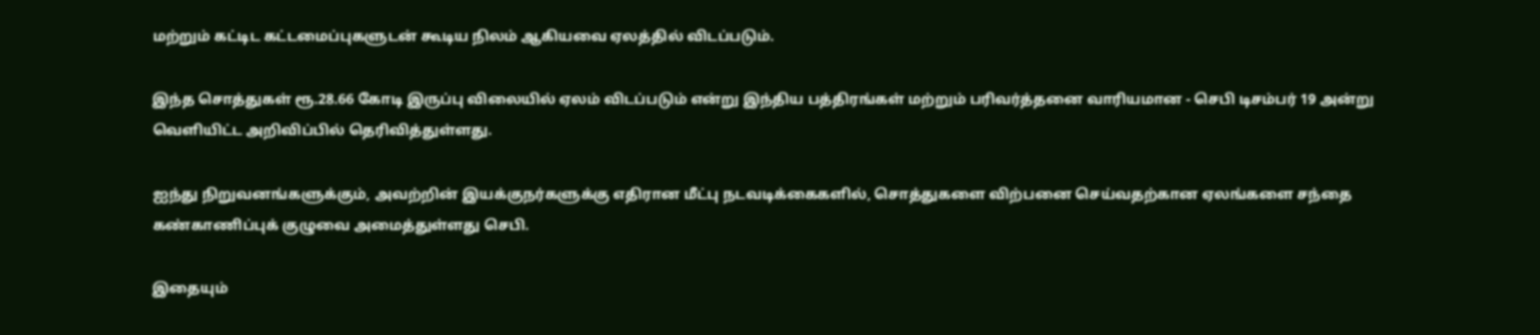மற்றும் கட்டிட கட்டமைப்புகளுடன் கூடிய நிலம் ஆகியவை ஏலத்தில் விடப்படும்.

இந்த சொத்துகள் ரூ.28.66 கோடி இருப்பு விலையில் ஏலம் விடப்படும் என்று இந்திய பத்திரங்கள் மற்றும் பரிவர்த்தனை வாரியமான - செபி டிசம்பர் 19 அன்று வெளியிட்ட அறிவிப்பில் தெரிவித்துள்ளது.

ஐந்து நிறுவனங்களுக்கும், அவற்றின் இயக்குநர்களுக்கு எதிரான மீட்பு நடவடிக்கைகளில், சொத்துகளை விற்பனை செய்வதற்கான ஏலங்களை சந்தை கண்காணிப்புக் குழுவை அமைத்துள்ளது செபி.

இதையும்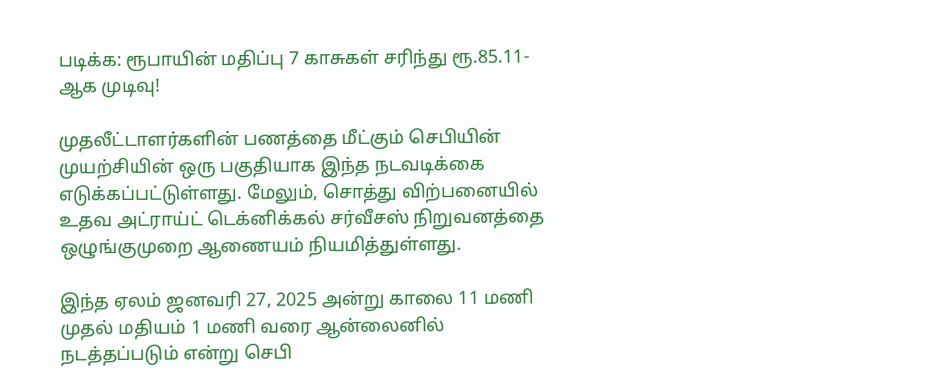படிக்க: ரூபாயின் மதிப்பு 7 காசுகள் சரிந்து ரூ.85.11-ஆக முடிவு!

முதலீட்டாளர்களின் பணத்தை மீட்கும் செபியின் முயற்சியின் ஒரு பகுதியாக இந்த நடவடிக்கை எடுக்கப்பட்டுள்ளது. மேலும், சொத்து விற்பனையில் உதவ அட்ராய்ட் டெக்னிக்கல் சர்வீசஸ் நிறுவனத்தை ஒழுங்குமுறை ஆணையம் நியமித்துள்ளது.

இந்த ஏலம் ஜனவரி 27, 2025 அன்று காலை 11 மணி முதல் மதியம் 1 மணி வரை ஆன்லைனில் நடத்தப்படும் என்று செபி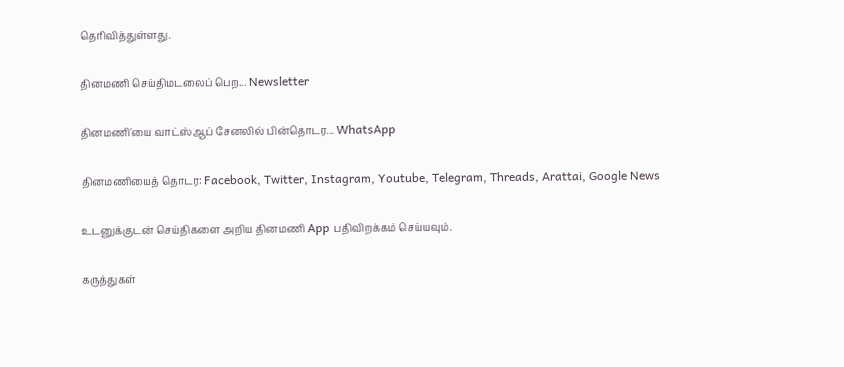தெரிவித்துள்ளது.

தினமணி செய்திமடலைப் பெற... Newsletter

தினமணி'யை வாட்ஸ்ஆப் சேனலில் பின்தொடர... WhatsApp

தினமணியைத் தொடர: Facebook, Twitter, Instagram, Youtube, Telegram, Threads, Arattai, Google News

உடனுக்குடன் செய்திகளை அறிய தினமணி App பதிவிறக்கம் செய்யவும்.

கருத்துகள்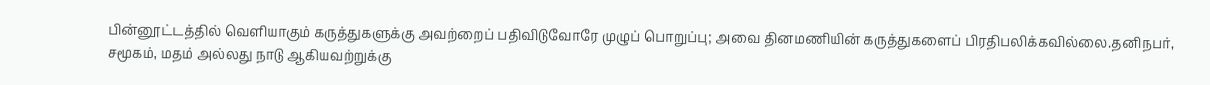பின்னூட்டத்தில் வெளியாகும் கருத்துகளுக்கு அவற்றைப் பதிவிடுவோரே முழுப் பொறுப்பு; அவை தினமணியின் கருத்துகளைப் பிரதிபலிக்கவில்லை.தனிநபர், சமூகம், மதம் அல்லது நாடு ஆகியவற்றுக்கு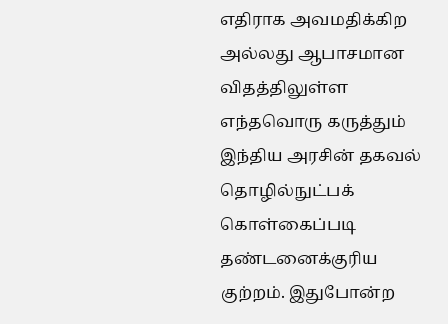எதிராக அவமதிக்கிற அல்லது ஆபாசமான விதத்திலுள்ள எந்தவொரு கருத்தும் இந்திய அரசின் தகவல் தொழில்நுட்பக் கொள்கைப்படி தண்டனைக்குரிய குற்றம். இதுபோன்ற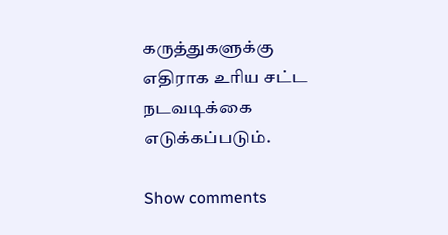கருத்துகளுக்கு எதிராக உரிய சட்ட நடவடிக்கை எடுக்கப்படும்.

Show comments